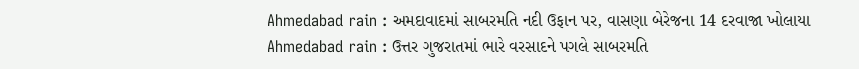Ahmedabad rain : અમદાવાદમાં સાબરમતિ નદી ઉફાન પર, વાસણા બેરેજના 14 દરવાજા ખોલાયા
Ahmedabad rain : ઉત્તર ગુજરાતમાં ભારે વરસાદને પગલે સાબરમતિ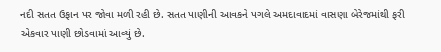નદી સતત ઉફાન પર જોવા મળી રહી છે. સતત પાણીની આવકને પગલે અમદાવાદમાં વાસણા બેરેજમાંથી ફરી એકવાર પાણી છોડવામાં આવ્યું છે.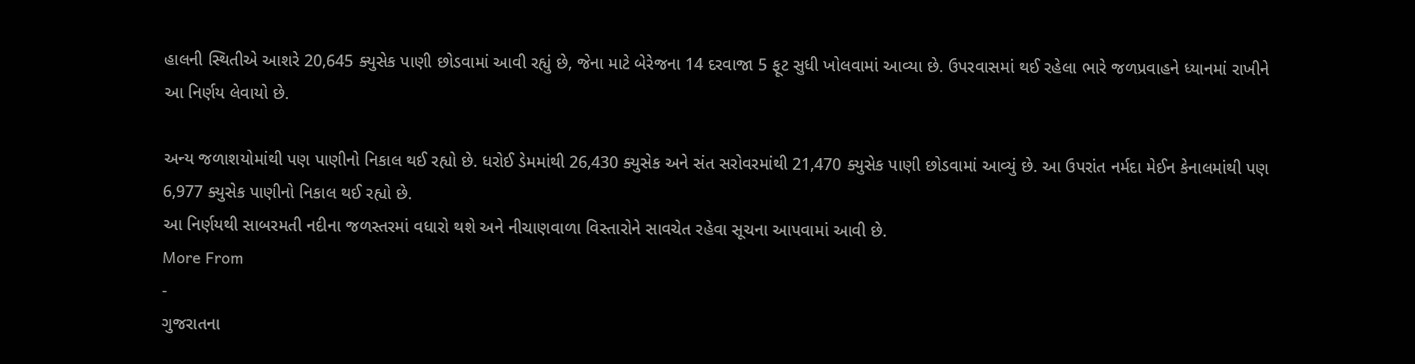હાલની સ્થિતીએ આશરે 20,645 ક્યુસેક પાણી છોડવામાં આવી રહ્યું છે, જેના માટે બેરેજના 14 દરવાજા 5 ફૂટ સુધી ખોલવામાં આવ્યા છે. ઉપરવાસમાં થઈ રહેલા ભારે જળપ્રવાહને ધ્યાનમાં રાખીને આ નિર્ણય લેવાયો છે.

અન્ય જળાશયોમાંથી પણ પાણીનો નિકાલ થઈ રહ્યો છે. ધરોઈ ડેમમાંથી 26,430 ક્યુસેક અને સંત સરોવરમાંથી 21,470 ક્યુસેક પાણી છોડવામાં આવ્યું છે. આ ઉપરાંત નર્મદા મેઈન કેનાલમાંથી પણ 6,977 ક્યુસેક પાણીનો નિકાલ થઈ રહ્યો છે.
આ નિર્ણયથી સાબરમતી નદીના જળસ્તરમાં વધારો થશે અને નીચાણવાળા વિસ્તારોને સાવચેત રહેવા સૂચના આપવામાં આવી છે.
More From
-
ગુજરાતના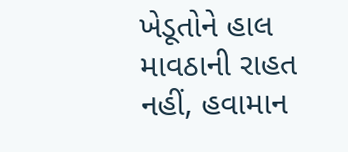ખેડૂતોને હાલ માવઠાની રાહત નહીં, હવામાન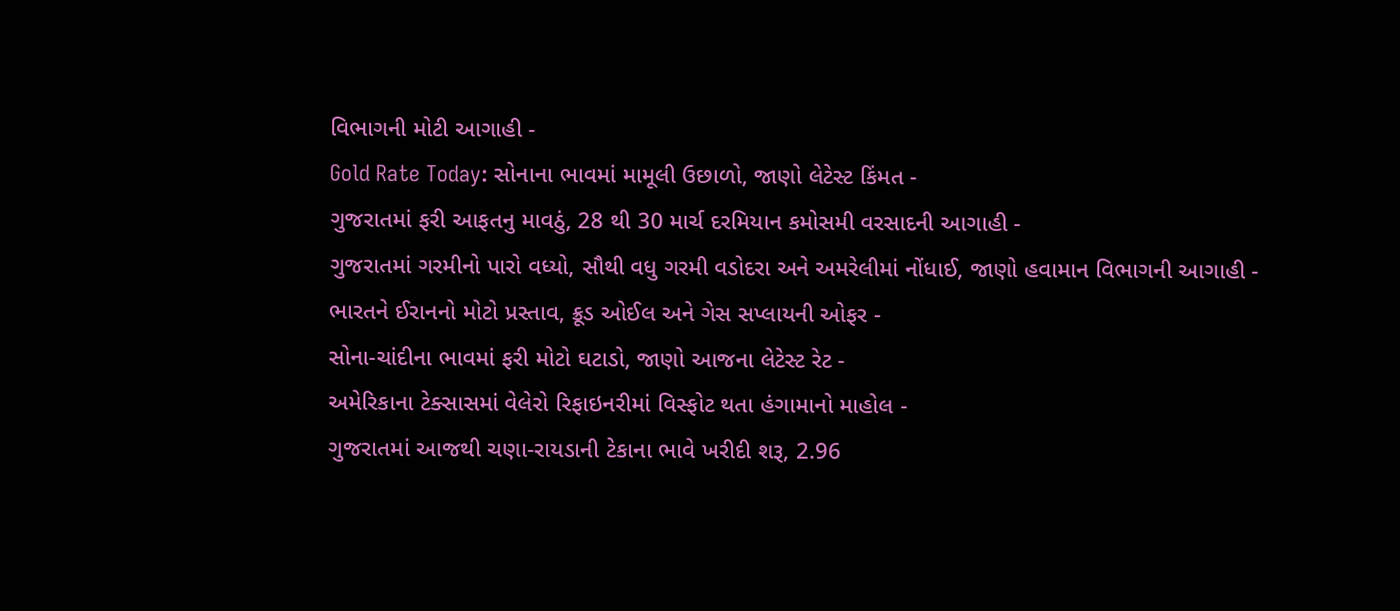વિભાગની મોટી આગાહી -
Gold Rate Today: સોનાના ભાવમાં મામૂલી ઉછાળો, જાણો લેટેસ્ટ કિંમત -
ગુજરાતમાં ફરી આફતનુ માવઠું, 28 થી 30 માર્ચ દરમિયાન કમોસમી વરસાદની આગાહી -
ગુજરાતમાં ગરમીનો પારો વધ્યો, સૌથી વધુ ગરમી વડોદરા અને અમરેલીમાં નોંધાઈ, જાણો હવામાન વિભાગની આગાહી -
ભારતને ઈરાનનો મોટો પ્રસ્તાવ, ક્રૂડ ઓઈલ અને ગેસ સપ્લાયની ઓફર -
સોના-ચાંદીના ભાવમાં ફરી મોટો ઘટાડો, જાણો આજના લેટેસ્ટ રેટ -
અમેરિકાના ટેક્સાસમાં વેલેરો રિફાઇનરીમાં વિસ્ફોટ થતા હંગામાનો માહોલ -
ગુજરાતમાં આજથી ચણા-રાયડાની ટેકાના ભાવે ખરીદી શરૂ, 2.96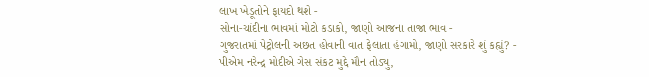લાખ ખેડૂતોને ફાયદો થશે -
સોના-ચાંદીના ભાવમાં મોટો કડાકો, જાણો આજના તાજા ભાવ -
ગુજરાતમાં પેટ્રોલની અછત હોવાની વાત ફેલાતા હંગામો, જાણો સરકારે શું કહ્યું? -
પીએમ નરેન્દ્ર મોદીએ ગેસ સંકટ મુદ્દે મૌન તોડ્યુ,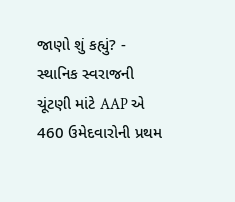જાણો શું કહ્યું? -
સ્થાનિક સ્વરાજની ચૂંટણી માંટે AAP એ 460 ઉમેદવારોની પ્રથમ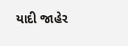યાદી જાહેર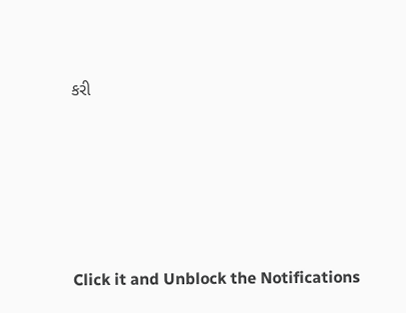કરી








Click it and Unblock the Notifications